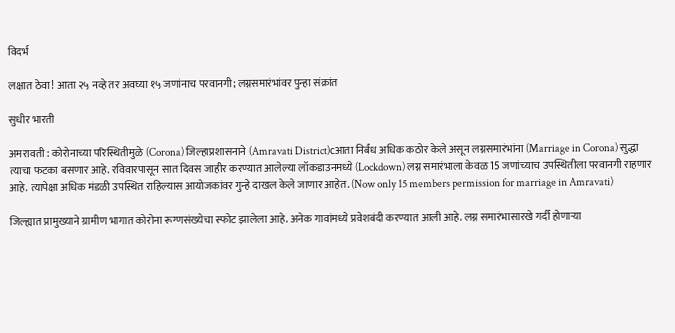विदर्भ

लक्षात ठेवा! आता २५ नव्हे तर अवघ्या १५ जणांनाच परवानगी; लग्नसमारंभांवर पुन्हा संक्रांत

सुधीर भारती

अमरावती : कोरोनाच्या परिस्थितीमुळे (Corona) जिल्हाप्रशासनाने (Amravati District)cआता निर्बंध अधिक कठोर केले असून लग्नसमारंभांना (Marriage in Corona) सुद्धा त्याचा फटका बसणार आहे. रविवारपासून सात दिवस जाहीर करण्यात आलेल्या लॉकडाउनमध्ये (Lockdown) लग्न समारंभाला केवळ 15 जणांच्याच उपस्थितीला परवानगी राहणार आहे. त्यापेक्षा अधिक मंडळी उपस्थित राहिल्यास आयोजकांवर गुन्हे दाखल केले जाणार आहेत. (Now only 15 members permission for marriage in Amravati)

जिल्ह्यात प्रामुख्याने ग्रामीण भागात कोरोना रूग्णसंख्येचा स्फोट झालेला आहे. अनेक गावांमध्ये प्रवेशबंदी करण्यात आली आहे. लग्न समारंभासारखे गर्दी होणाऱ्या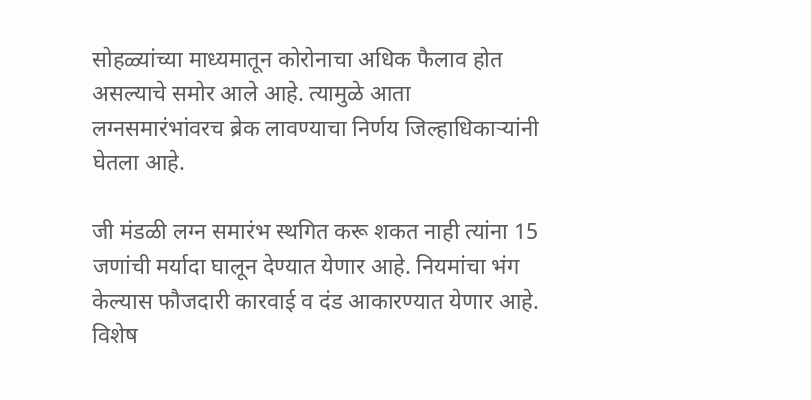सोहळ्यांच्या माध्यमातून कोरोनाचा अधिक फैलाव होत असल्याचे समोर आले आहे. त्यामुळे आता लग्नसमारंभांवरच ब्रेक लावण्याचा निर्णय जिल्हाधिकाऱ्यांनी घेतला आहे.

जी मंडळी लग्न समारंभ स्थगित करू शकत नाही त्यांना 15 जणांची मर्यादा घालून देण्यात येणार आहे. नियमांचा भंग केल्यास फौजदारी कारवाई व दंड आकारण्यात येणार आहे. विशेष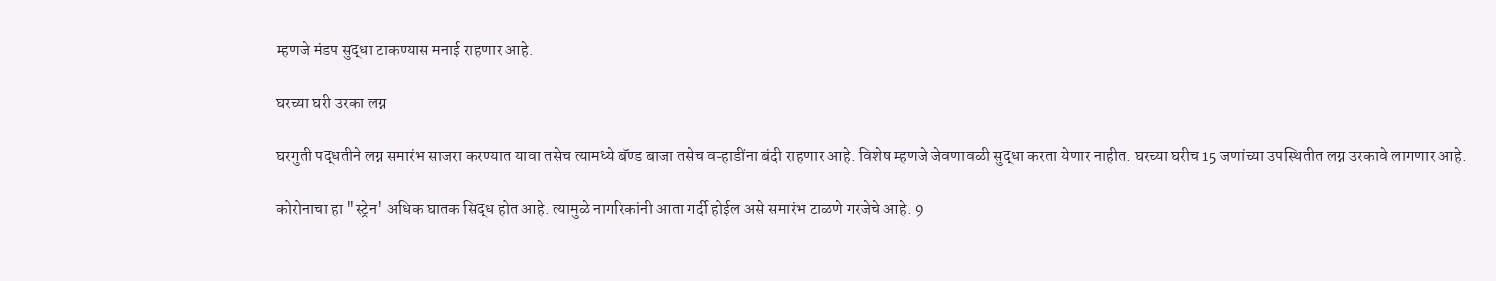म्हणजे मंडप सुद्धा टाकण्यास मनाई राहणार आहे.

घरच्या घरी उरका लग्न

घरगुती पद्धतीने लग्न समारंभ साजरा करण्यात यावा तसेच त्यामध्ये बॅण्ड बाजा तसेच वऱ्हाडींना बंदी राहणार आहे. विशेष म्हणजे जेवणावळी सुद्धा करता येणार नाहीत. घरच्या घरीच 15 जणांच्या उपस्थितीत लग्न उरकावे लागणार आहे.

कोरोनाचा हा "स्ट्रेन' अधिक घातक सिद्ध होत आहे. त्यामुळे नागरिकांनी आता गर्दी होईल असे समारंभ टाळणे गरजेचे आहे. 9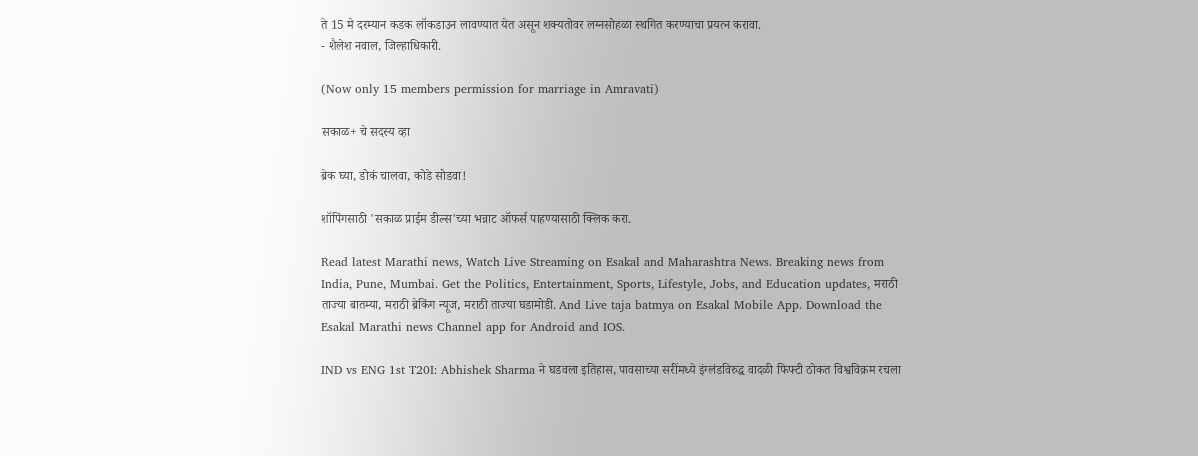ते 15 मे दरम्यान कडक लॉकडाउन लावण्यात येत असून शक्‍यतोवर लग्नसोहळा स्थगित करण्याचा प्रयत्न करावा.
- शैलेश नवाल, जिल्हाधिकारी.

(Now only 15 members permission for marriage in Amravati)

सकाळ+ चे सदस्य व्हा

ब्रेक घ्या, डोकं चालवा, कोडे सोडवा!

शॉपिंगसाठी 'सकाळ प्राईम डील्स'च्या भन्नाट ऑफर्स पाहण्यासाठी क्लिक करा.

Read latest Marathi news, Watch Live Streaming on Esakal and Maharashtra News. Breaking news from India, Pune, Mumbai. Get the Politics, Entertainment, Sports, Lifestyle, Jobs, and Education updates, मराठी ताज्या बातम्या, मराठी ब्रेकिंग न्यूज, मराठी ताज्या घडामोडी. And Live taja batmya on Esakal Mobile App. Download the Esakal Marathi news Channel app for Android and IOS.

IND vs ENG 1st T20I: Abhishek Sharma ने घडवला इतिहास, पावसाच्या सरींमध्ये इंग्लंडविरुद्ध वादळी फिफ्टी ठोकत विश्वविक्रम रचला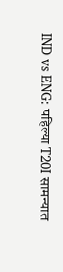IND vs ENG: पहिल्या T20I सामन्यात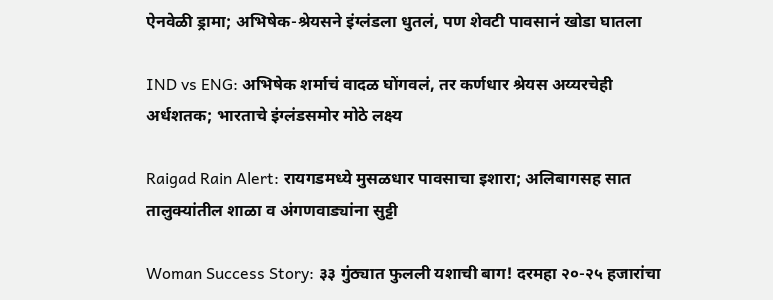ऐनवेळी ड्रामा; अभिषेक-श्रेयसने इंग्लंडला धुतलं, पण शेवटी पावसानं खोडा घातला

IND vs ENG: अभिषेक शर्माचं वादळ घोंगवलं, तर कर्णधार श्रेयस अय्यरचेही अर्धशतक; भारताचे इंग्लंडसमोर मोठे लक्ष्य

Raigad Rain Alert: रायगडमध्ये मुसळधार पावसाचा इशारा; अलिबागसह सात तालुक्यांतील शाळा व अंगणवाड्यांना सुट्टी

Woman Success Story: ३३ गुंठ्यात फुलली यशाची बाग! दरमहा २०-२५ हजारांचा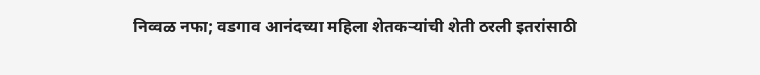निव्वळ नफा; वडगाव आनंदच्या महिला शेतकऱ्यांची शेती ठरली इतरांसाठी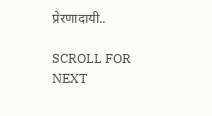प्रेरणादायी..

SCROLL FOR NEXT